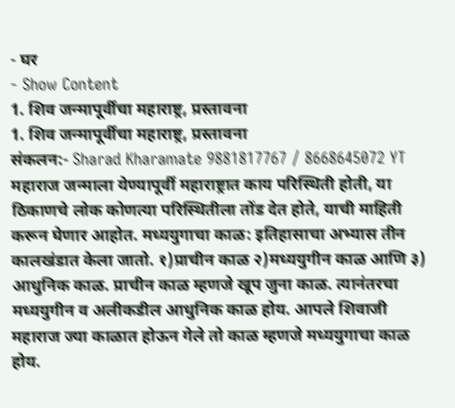- घर
- Show Content
1. शिव जन्मापूर्वीचा महाराष्ट्र, प्रस्तावना
1. शिव जन्मापूर्वीचा महाराष्ट्र, प्रस्तावना
संकलन:- Sharad Kharamate 9881817767 / 8668645072 YT
महाराज जन्माला येण्यापूर्वी महाराष्ट्रात काय परिस्थिती होती, या ठिकाणचे लोक कोणत्या परिस्थितीला तोंड देत होते, याची माहिती करून घेणार आहोत. मध्ययुगाचा काळ: इतिहासाचा अभ्यास तीन कालखंडात केला जातो. १)प्राचीन काळ २)मध्ययुगीन काळ आणि ३) आधुनिक काळ. प्राचीन काळ म्हणजे खूप जुना काळ. त्यानंतरचा मध्ययुगीन व अलीकडील आधुनिक काळ होय. आपले शिवाजी महाराज ज्या काळात होऊन गेले तो काळ म्हणजे मध्ययुगाचा काळ होय.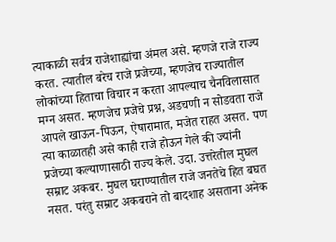त्याकाळी सर्वत्र राजेशाह्यांचा अंमल असे. म्हणजे राजे राज्य करत. त्यातील बरेच राजे प्रजेच्या, म्हणजेच राज्यातील लोकांच्या हिताचा विचार न करता आपल्याच चैनविलासात मग्न असत. म्हणजेच प्रजेचे प्रश्न, अडचणी न सोडवता राजे आपले खाऊन-पिऊन, ऐषारामात, मजेत राहत असत. पण त्या काळातही असे काही राजे होऊन गेले की ज्यांनी प्रजेच्या कल्याणासाठी राज्य केले. उदा. उत्तरेतील मुघल सम्राट अकबर. मुघल घराण्यातील राजे जनतेचे हित बघत नसत. परंतु सम्राट अकबराने तो बादशाह असताना अनेक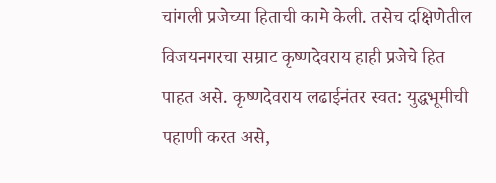चांगली प्रजेच्या हिताची कामे केली. तसेच दक्षिणेतील विजयनगरचा सम्राट कृष्णदेवराय हाही प्रजेचे हित पाहत असे. कृष्णदेवराय लढाईनंतर स्वत: युद्धभूमीची पहाणी करत असे,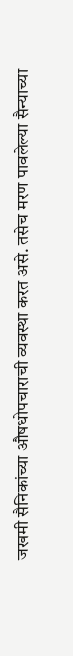जखमी सैनिकांच्या औषधोपचाराची व्यवस्था करत असे. तसेच मरण पावलेल्या सैन्याच्या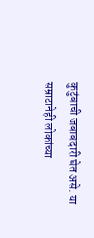कुटुंबाची जबाबदारी घेत असे. या सम्राटानेही लोकांच्या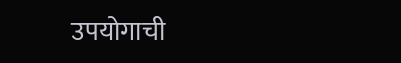उपयोगाची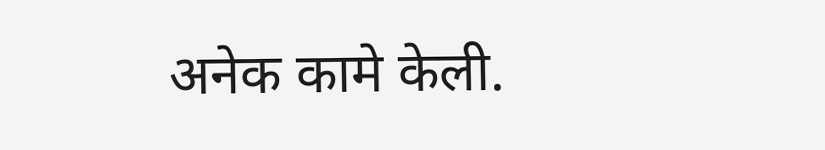अनेक कामे केली.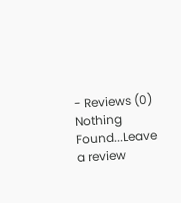- Reviews (0)
Nothing Found...Leave a review